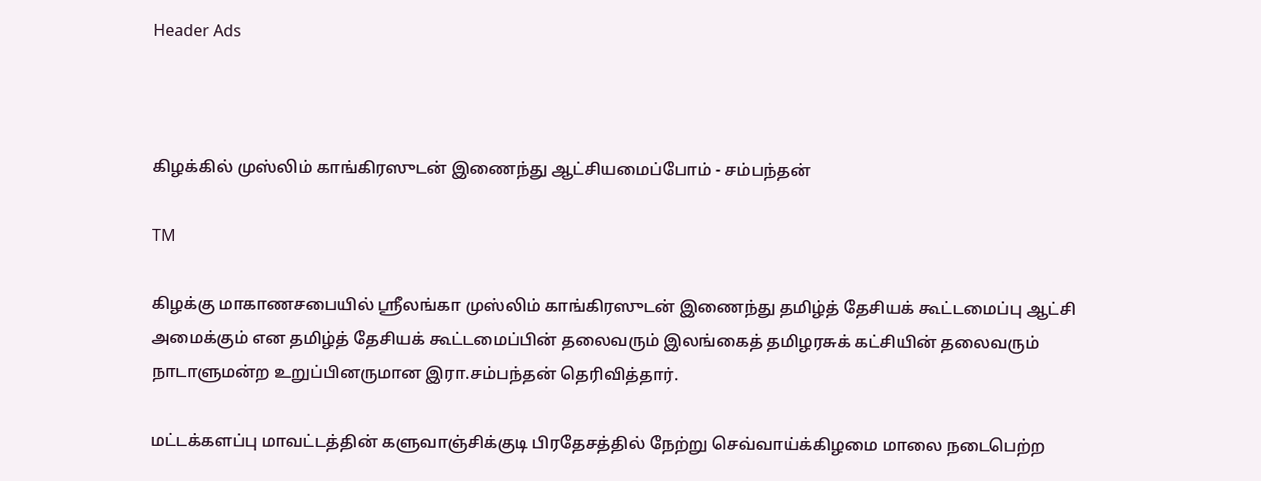Header Ads



கிழக்கில் முஸ்லிம் காங்கிரஸுடன் இணைந்து ஆட்சியமைப்போம் - சம்பந்தன்

TM

கிழக்கு மாகாணசபையில் ஸ்ரீலங்கா முஸ்லிம் காங்கிரஸுடன் இணைந்து தமிழ்த் தேசியக் கூட்டமைப்பு ஆட்சி அமைக்கும் என தமிழ்த் தேசியக் கூட்டமைப்பின் தலைவரும் இலங்கைத் தமிழரசுக் கட்சியின் தலைவரும் நாடாளுமன்ற உறுப்பினருமான இரா.சம்பந்தன் தெரிவித்தார்.

மட்டக்களப்பு மாவட்டத்தின் களுவாஞ்சிக்குடி பிரதேசத்தில் நேற்று செவ்வாய்க்கிழமை மாலை நடைபெற்ற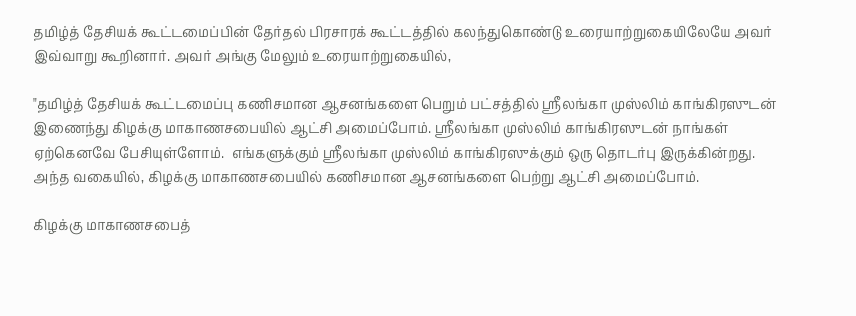தமிழ்த் தேசியக் கூட்டமைப்பின் தேர்தல் பிரசாரக் கூட்டத்தில் கலந்துகொண்டு உரையாற்றுகையிலேயே அவர் இவ்வாறு கூறினார். அவர் அங்கு மேலும் உரையாற்றுகையில்,

"தமிழ்த் தேசியக் கூட்டமைப்பு கணிசமான ஆசனங்களை பெறும் பட்சத்தில் ஸ்ரீலங்கா முஸ்லிம் காங்கிரஸுடன் இணைந்து கிழக்கு மாகாணசபையில் ஆட்சி அமைப்போம். ஸ்ரீலங்கா முஸ்லிம் காங்கிரஸுடன் நாங்கள் ஏற்கெனவே பேசியுள்ளோம்.  எங்களுக்கும் ஸ்ரீலங்கா முஸ்லிம் காங்கிரஸுக்கும் ஒரு தொடர்பு இருக்கின்றது. அந்த வகையில், கிழக்கு மாகாணசபையில் கணிசமான ஆசனங்களை பெற்று ஆட்சி அமைப்போம்.

கிழக்கு மாகாணசபைத்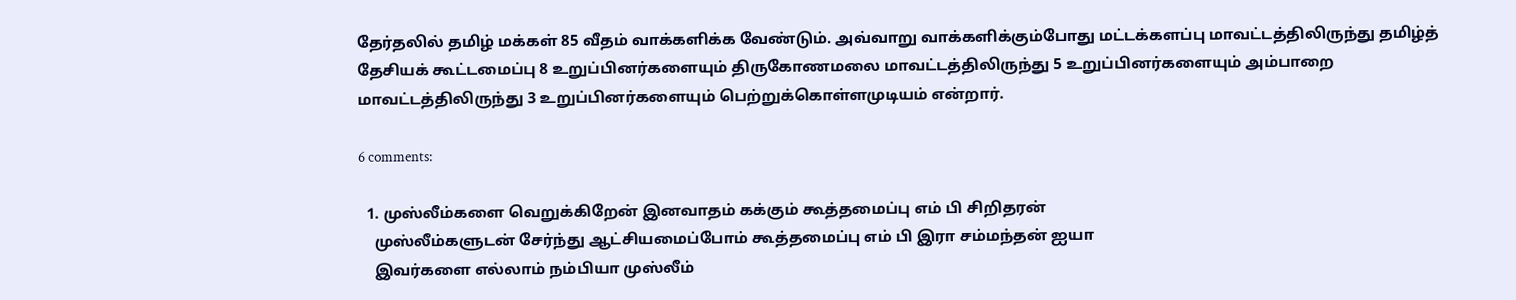தேர்தலில் தமிழ் மக்கள் 85 வீதம் வாக்களிக்க வேண்டும். அவ்வாறு வாக்களிக்கும்போது மட்டக்களப்பு மாவட்டத்திலிருந்து தமிழ்த் தேசியக் கூட்டமைப்பு 8 உறுப்பினர்களையும் திருகோணமலை மாவட்டத்திலிருந்து 5 உறுப்பினர்களையும் அம்பாறை மாவட்டத்திலிருந்து 3 உறுப்பினர்களையும் பெற்றுக்கொள்ளமுடியம் என்றார்.

6 comments:

  1. முஸ்லீம்களை வெறுக்கிறேன் இனவாதம் கக்கும் கூத்தமைப்பு எம் பி சிறிதரன்
    முஸ்லீம்களுடன் சேர்ந்து ஆட்சியமைப்போம் கூத்தமைப்பு எம் பி இரா சம்மந்தன் ஐயா
    இவர்களை எல்லாம் நம்பியா முஸ்லீம்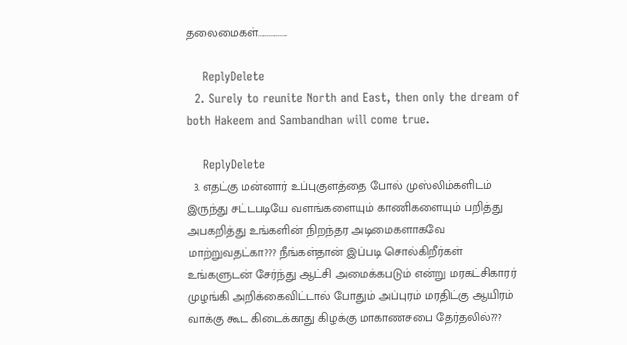தலைமைகள்................

    ReplyDelete
  2. Surely to reunite North and East, then only the dream of both Hakeem and Sambandhan will come true.

    ReplyDelete
  3. எதட்கு மன்னார் உப்புகுளத்தை போல் முஸ்லிம்களிடம் இருந்து சட்டபடியே வளங்களையும் காணிகளையும் பறித்து அபகறித்து உங்களின் நிறந்தர அடிமைகளாகவே மாற்றுவதட்கா??? நீங்கள்தான் இப்படி சொல்கிறீர்கள் உங்களுடன் சேர்ந்து ஆட்சி அமைக்கபடும் என்று மரகட்சிகாரர் முழங்கி அறிக்கைவிட்டால் போதும் அப்புரம் மரதிட்கு ஆயிரம் வாக்கு கூட கிடைக்காது கிழக்கு மாகாணசபை தேர்தலில்???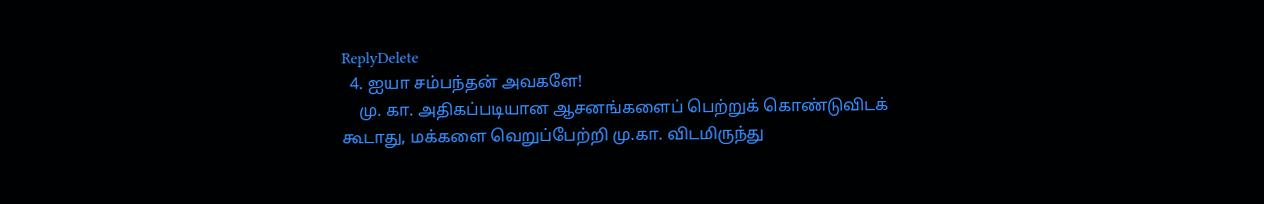ReplyDelete
  4. ஐயா சம்பந்தன் அவகளே!
    மு. கா. அதிகப்படியான ஆசனங்களைப் பெற்றுக் கொண்டுவிடக் கூடாது, மக்களை வெறுப்பேற்றி மு.கா. விடமிருந்து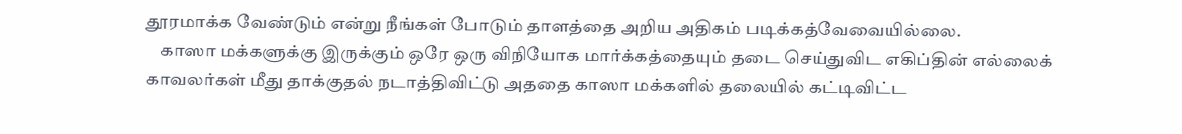தூரமாக்க வேண்டும் என்று நீங்கள் போடும் தாளத்தை அறிய அதிகம் படிக்கத்வேவையில்லை.
    காஸா மக்களுக்கு இருக்கும் ஒரே ஒரு விநியோக மார்க்கத்தையும் தடை செய்துவிட எகிப்தின் எல்லைக் காவலர்கள் மீது தாக்குதல் நடாத்திவிட்டு அததை காஸா மக்களில் தலையில் கட்டிவிட்ட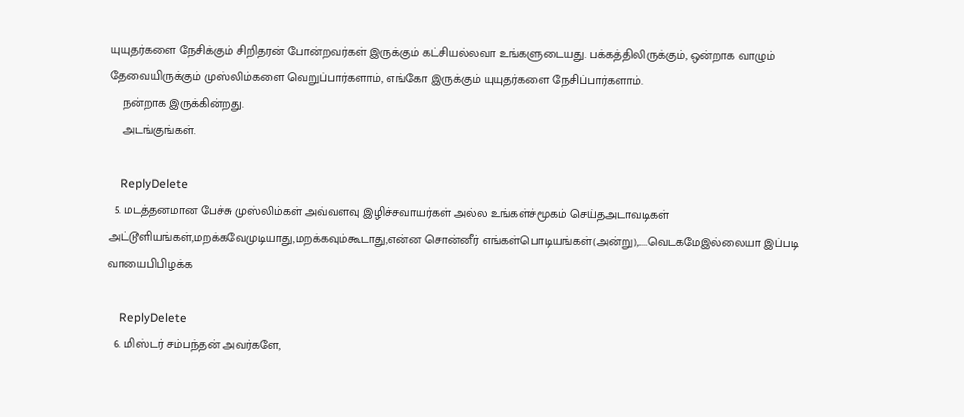யுயுதர்களை நேசிக்கும் சிறிதரன் போன்றவர்கள் இருக்கும் கட்சியல்லவா உங்களுடையது. பக்கத்திலிருக்கும், ஒன்றாக வாழும் தேவையிருக்கும் முஸ்லிம்களை வெறுப்பார்களாம், எங்கோ இருக்கும் யுயுதர்களை நேசிப்பார்களாம்.
    நன்றாக இருக்கின்றது.
    அடங்குங்கள்.

    ReplyDelete
  5. மடத்தனமான பேச்சு முஸ்லிம்கள் அவ்வளவு இழிச்சவாயர்கள் அல்ல உங்கள்ச்மூகம் செய்தஅடாவடிகள் அட்டூளியங்கள்,மறக்கவேமுடியாது,மறக்கவும்கூடாது,என்ன சொன்னீர் எங்கள்பொடியங்கள்(அன்று),.....வெடகமேஇல்லையா இப்படி வாயைபிபிழக்க

    ReplyDelete
  6. மிஸ்டர் சம்பந்தன் அவர்களே,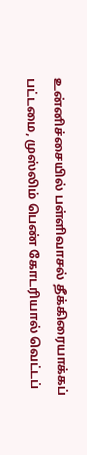உன்னிச்சையில் பள்ளிவாசல் தீக்கிரையாக்கப் பட்டமை, முஸ்லிம் பெண் கோடரியால் வெட்டப்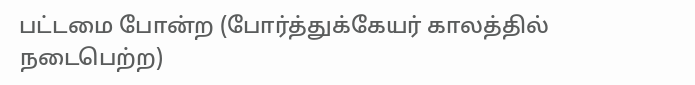பட்டமை போன்ற (போர்த்துக்கேயர் காலத்தில் நடைபெற்ற)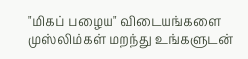"மிகப் பழைய" விடையங்களை முஸ்லிம்கள் மறந்து உங்களுடன்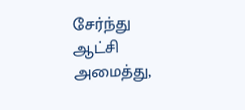சேர்ந்து ஆட்சி அமைத்து,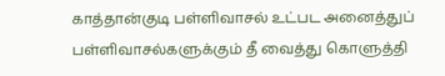காத்தான்குடி பள்ளிவாசல் உட்பட அனைத்துப் பள்ளிவாசல்களுக்கும் தீ வைத்து கொளுத்தி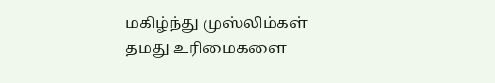மகிழ்ந்து முஸ்லிம்கள் தமது உரிமைகளை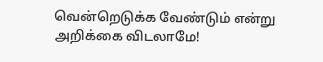வென்றெடுக்க வேண்டும் என்று அறிக்கை விடலாமே!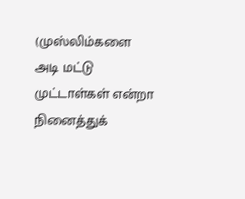(முஸ்லிம்களை அடி மட்டு முட்டாள்கள் என்றா நினைத்துக்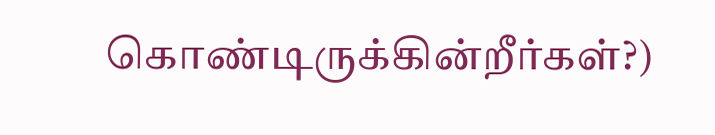கொண்டிருக்கின்றீர்கள்?)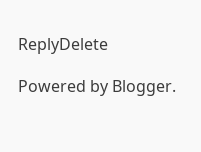ReplyDelete

Powered by Blogger.